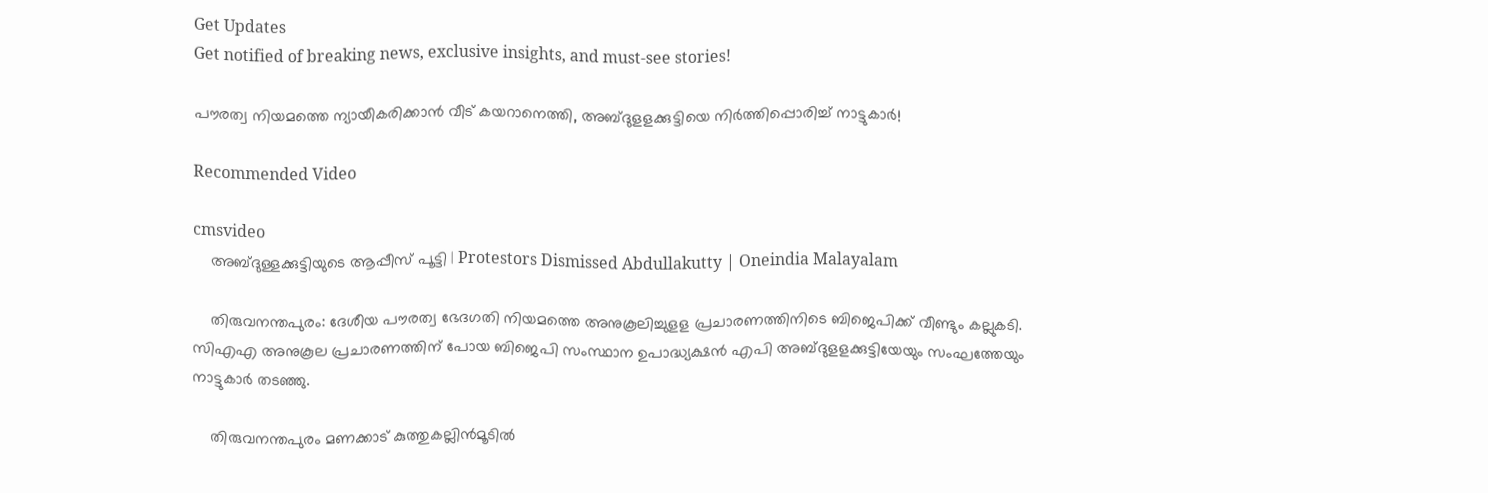Get Updates
Get notified of breaking news, exclusive insights, and must-see stories!

പൗരത്വ നിയമത്തെ ന്യായീകരിക്കാൻ വീട് കയറാനെത്തി, അബ്ദുളളക്കുട്ടിയെ നിർത്തിപ്പൊരിച്ച് നാട്ടുകാർ!

Recommended Video

cmsvideo
    അബ്ദുള്ളക്കുട്ടിയുടെ ആപ്പീസ് പൂട്ടി | Protestors Dismissed Abdullakutty | Oneindia Malayalam

    തിരുവനന്തപുരം: ദേശീയ പൗരത്വ ഭേദഗതി നിയമത്തെ അനുകൂലിച്ചുളള പ്രചാരണത്തിനിടെ ബിജെപിക്ക് വീണ്ടും കല്ലുകടി. സിഎഎ അനുകൂല പ്രചാരണത്തിന് പോയ ബിജെപി സംസ്ഥാന ഉപാദ്ധ്യക്ഷന്‍ എപി അബ്ദുളളക്കുട്ടിയേയും സംഘത്തേയും നാട്ടുകാര്‍ തടഞ്ഞു.

    തിരുവനന്തപുരം മണക്കാട് കുത്തുകല്ലിന്‍മൂടില്‍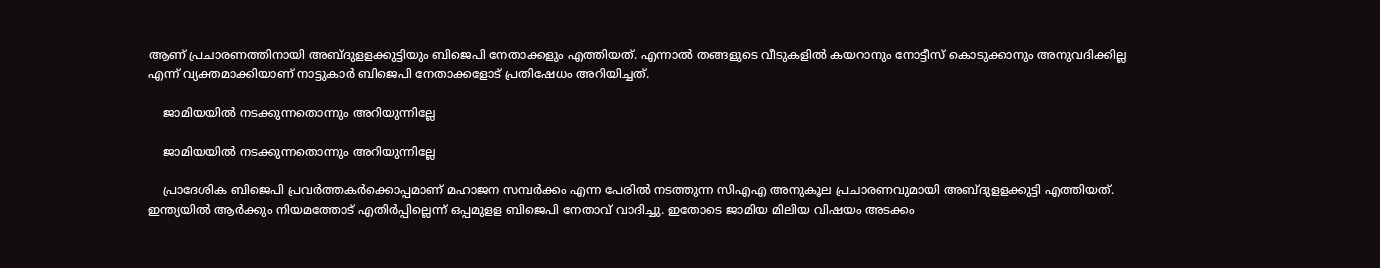ആണ് പ്രചാരണത്തിനായി അബ്ദുളളക്കുട്ടിയും ബിജെപി നേതാക്കളും എത്തിയത്. എന്നാല്‍ തങ്ങളുടെ വീടുകളില്‍ കയറാനും നോട്ടീസ് കൊടുക്കാനും അനുവദിക്കില്ല എന്ന് വ്യക്തമാക്കിയാണ് നാട്ടുകാര്‍ ബിജെപി നേതാക്കളോട് പ്രതിഷേധം അറിയിച്ചത്.

    ജാമിയയിൽ നടക്കുന്നതൊന്നും അറിയുന്നില്ലേ

    ജാമിയയിൽ നടക്കുന്നതൊന്നും അറിയുന്നില്ലേ

    പ്രാദേശിക ബിജെപി പ്രവർത്തകർക്കൊപ്പമാണ് മഹാജന സമ്പർക്കം എന്ന പേരിൽ നടത്തുന്ന സിഎഎ അനുകൂല പ്രചാരണവുമായി അബ്ദുളളക്കുട്ടി എത്തിയത്. ഇന്ത്യയിൽ ആർക്കും നിയമത്തോട് എതിർപ്പില്ലെന്ന് ഒപ്പമുളള ബിജെപി നേതാവ് വാദിച്ചു. ഇതോടെ ജാമിയ മിലിയ വിഷയം അടക്കം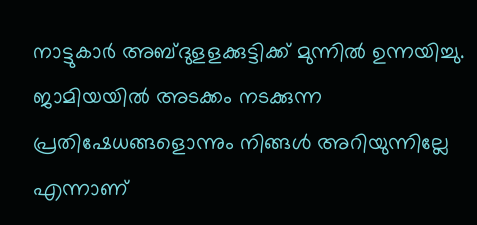നാട്ടുകാര്‍ അബ്ദുളളക്കുട്ടിക്ക് മുന്നില്‍ ഉന്നയിച്ചു. ജാമിയയിൽ അടക്കം നടക്കുന്ന പ്രതിഷേധങ്ങളൊന്നും നിങ്ങൾ അറിയുന്നില്ലേ എന്നാണ്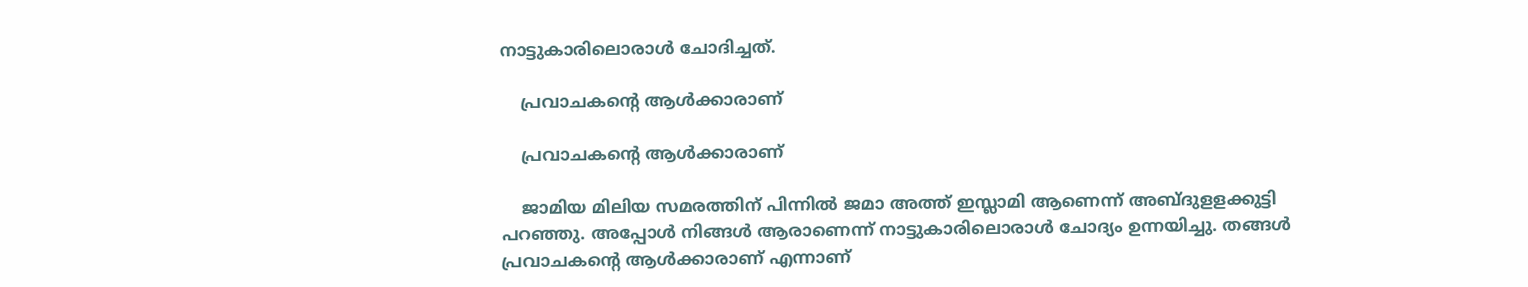നാട്ടുകാരിലൊരാൾ ചോദിച്ചത്.

    പ്രവാചകന്റെ ആള്‍ക്കാരാണ്

    പ്രവാചകന്റെ ആള്‍ക്കാരാണ്

    ജാമിയ മിലിയ സമരത്തിന് പിന്നില്‍ ജമാ അത്ത് ഇസ്ലാമി ആണെന്ന് അബ്ദുളളക്കുട്ടി പറഞ്ഞു. അപ്പോള്‍ നിങ്ങള്‍ ആരാണെന്ന് നാട്ടുകാരിലൊരാള്‍ ചോദ്യം ഉന്നയിച്ചു. തങ്ങള്‍ പ്രവാചകന്റെ ആള്‍ക്കാരാണ് എന്നാണ്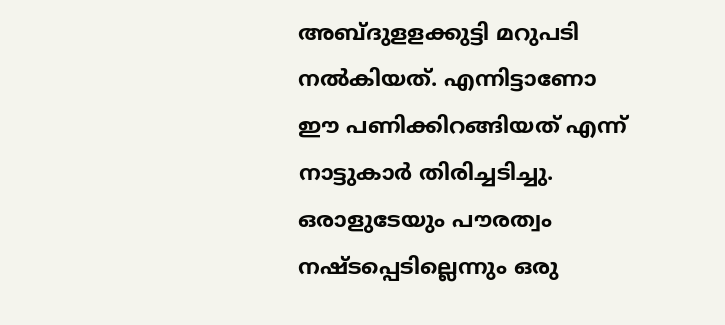അബ്ദുളളക്കുട്ടി മറുപടി നല്‍കിയത്. എന്നിട്ടാണോ ഈ പണിക്കിറങ്ങിയത് എന്ന് നാട്ടുകാര്‍ തിരിച്ചടിച്ചു. ഒരാളുടേയും പൗരത്വം നഷ്ടപ്പെടില്ലെന്നും ഒരു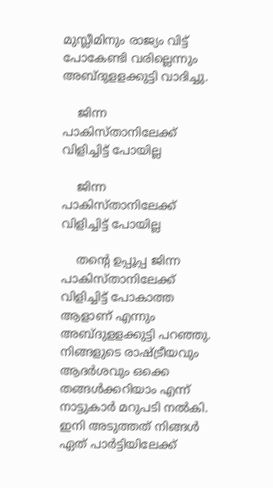മുസ്ലീമിനും രാജ്യം വിട്ട് പോകേണ്ടി വരില്ലെന്നും അബ്ദുളളക്കുട്ടി വാദിച്ചു.

    ജിന്ന പാകിസ്താനിലേക്ക് വിളിച്ചിട്ട് പോയില്ല

    ജിന്ന പാകിസ്താനിലേക്ക് വിളിച്ചിട്ട് പോയില്ല

    തന്റെ ഉപ്പൂപ്പ ജിന്ന പാകിസ്താനിലേക്ക് വിളിച്ചിട്ട് പോകാത്ത ആളാണ് എന്നും അബ്ദുളളക്കുട്ടി പറഞ്ഞു. നിങ്ങളുടെ രാഷ്ട്രീയവും ആദര്‍ശവും ഒക്കെ തങ്ങള്‍ക്കറിയാം എന്ന് നാട്ടുകാര്‍ മറുപടി നല്‍കി. ഇനി അടുത്തത് നിങ്ങള്‍ ഏത് പാര്‍ട്ടിയിലേക്ക്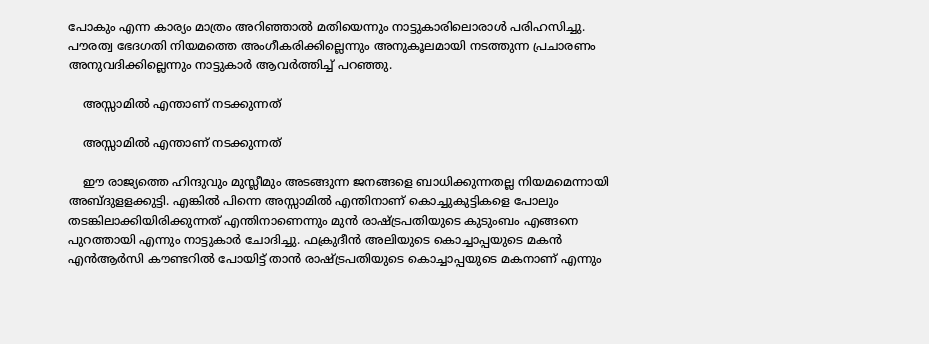പോകും എന്ന കാര്യം മാത്രം അറിഞ്ഞാല്‍ മതിയെന്നും നാട്ടുകാരിലൊരാള്‍ പരിഹസിച്ചു. പൗരത്വ ഭേദഗതി നിയമത്തെ അംഗീകരിക്കില്ലെന്നും അനുകൂലമായി നടത്തുന്ന പ്രചാരണം അനുവദിക്കില്ലെന്നും നാട്ടുകാര്‍ ആവര്‍ത്തിച്ച് പറഞ്ഞു.

    അസ്സാമിൽ എന്താണ് നടക്കുന്നത്

    അസ്സാമിൽ എന്താണ് നടക്കുന്നത്

    ഈ രാജ്യത്തെ ഹിന്ദുവും മുസ്ലീമും അടങ്ങുന്ന ജനങ്ങളെ ബാധിക്കുന്നതല്ല നിയമമെന്നായി അബ്ദുളളക്കുട്ടി. എങ്കില്‍ പിന്നെ അസ്സാമില്‍ എന്തിനാണ് കൊച്ചുകുട്ടികളെ പോലും തടങ്കിലാക്കിയിരിക്കുന്നത് എന്തിനാണെന്നും മുന്‍ രാഷ്ട്രപതിയുടെ കുടുംബം എങ്ങനെ പുറത്തായി എന്നും നാട്ടുകാര്‍ ചോദിച്ചു. ഫക്രുദീന്‍ അലിയുടെ കൊച്ചാപ്പയുടെ മകന്‍ എന്‍ആര്‍സി കൗണ്ടറില്‍ പോയിട്ട് താന്‍ രാഷ്ട്രപതിയുടെ കൊച്ചാപ്പയുടെ മകനാണ് എന്നും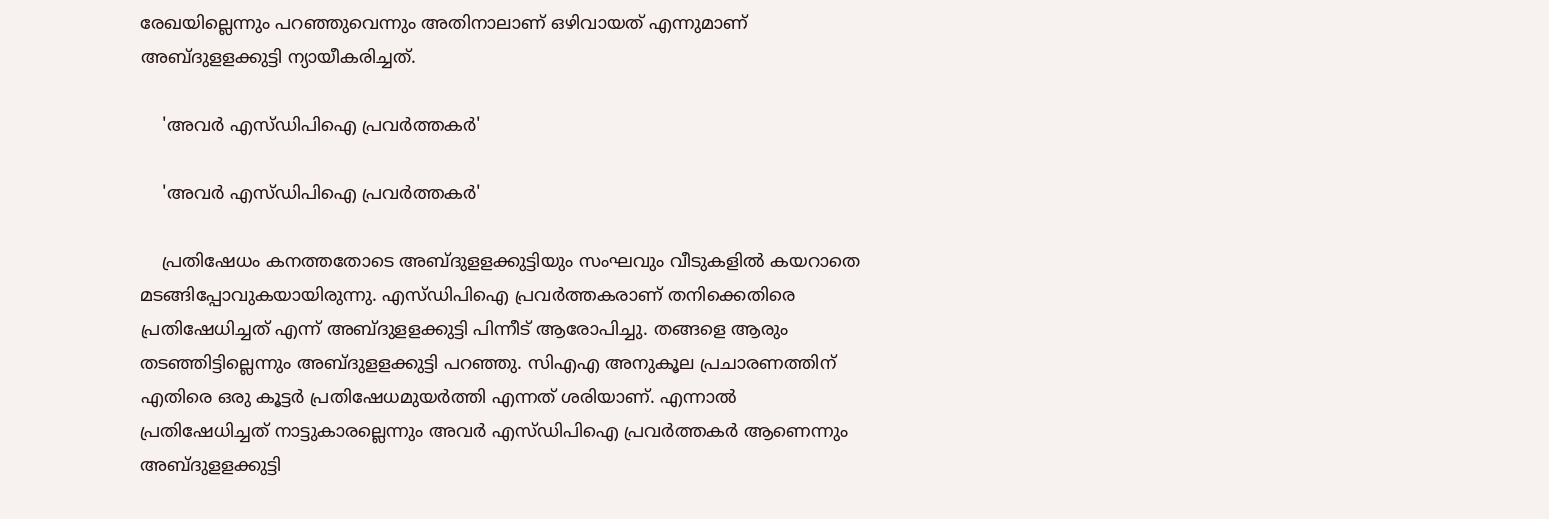രേഖയില്ലെന്നും പറഞ്ഞുവെന്നും അതിനാലാണ് ഒഴിവായത് എന്നുമാണ് അബ്ദുളളക്കുട്ടി ന്യായീകരിച്ചത്.

    'അവര്‍ എസ്ഡിപിഐ പ്രവര്‍ത്തകര്‍'

    'അവര്‍ എസ്ഡിപിഐ പ്രവര്‍ത്തകര്‍'

    പ്രതിഷേധം കനത്തതോടെ അബ്ദുളളക്കുട്ടിയും സംഘവും വീടുകളില്‍ കയറാതെ മടങ്ങിപ്പോവുകയായിരുന്നു. എസ്ഡിപിഐ പ്രവര്‍ത്തകരാണ് തനിക്കെതിരെ പ്രതിഷേധിച്ചത് എന്ന് അബ്ദുളളക്കുട്ടി പിന്നീട് ആരോപിച്ചു. തങ്ങളെ ആരും തടഞ്ഞിട്ടില്ലെന്നും അബ്ദുളളക്കുട്ടി പറഞ്ഞു. സിഎഎ അനുകൂല പ്രചാരണത്തിന് എതിരെ ഒരു കൂട്ടര്‍ പ്രതിഷേധമുയര്‍ത്തി എന്നത് ശരിയാണ്. എന്നാല്‍ പ്രതിഷേധിച്ചത് നാട്ടുകാരല്ലെന്നും അവര്‍ എസ്ഡിപിഐ പ്രവര്‍ത്തകര്‍ ആണെന്നും അബ്ദുളളക്കുട്ടി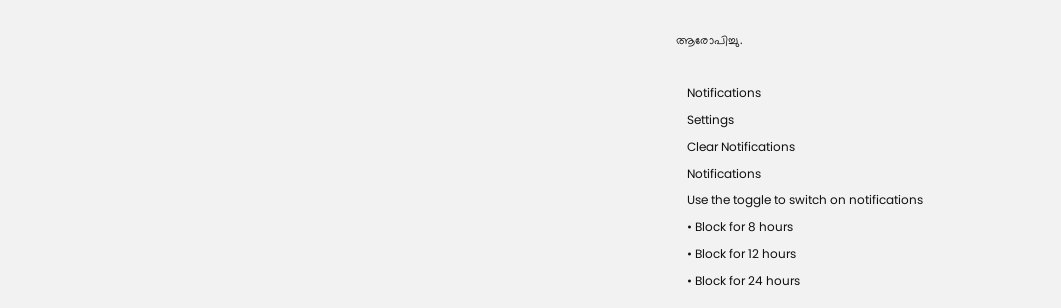ആരോപിച്ചു.

    Notifications
    Settings
    Clear Notifications
    Notifications
    Use the toggle to switch on notifications
    • Block for 8 hours
    • Block for 12 hours
    • Block for 24 hours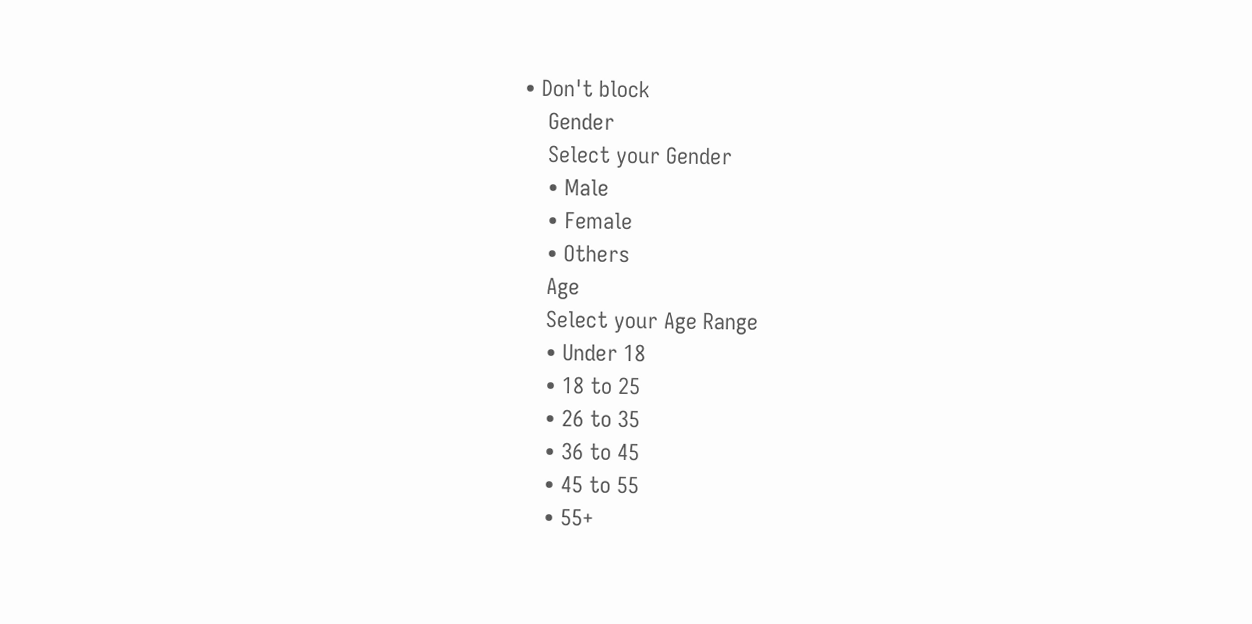• Don't block
    Gender
    Select your Gender
    • Male
    • Female
    • Others
    Age
    Select your Age Range
    • Under 18
    • 18 to 25
    • 26 to 35
    • 36 to 45
    • 45 to 55
    • 55+